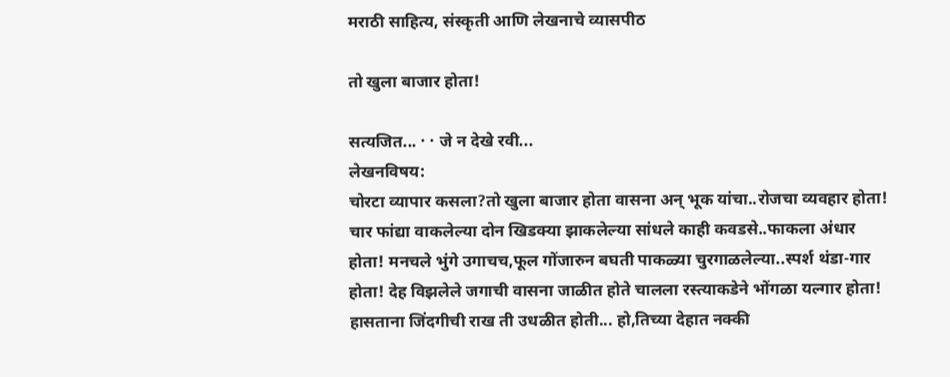मराठी साहित्य, संस्कृती आणि लेखनाचे व्यासपीठ

तो खुला बाजार होता!

सत्यजित... · · जे न देखे रवी...
लेखनविषय:
चोरटा व्यापार कसला?तो खुला बाजार होता वासना अन् भूक यांचा..रोजचा व्यवहार होता! चार फांद्या वाकलेल्या दोन खिडक्या झाकलेल्या सांधले काही कवडसे..फाकला अंधार होता! मनचले भुंगे उगाचच,फूल गोंजारुन बघती पाकळ्या चुरगाळलेल्या..स्पर्श थंडा-गार होता! देह विझलेले जगाची वासना जाळीत होते चालला रस्त्याकडेने भोंगळा यल्गार होता! हासताना जिंदगीची राख ती उधळीत होती... हो,तिच्या देहात नक्की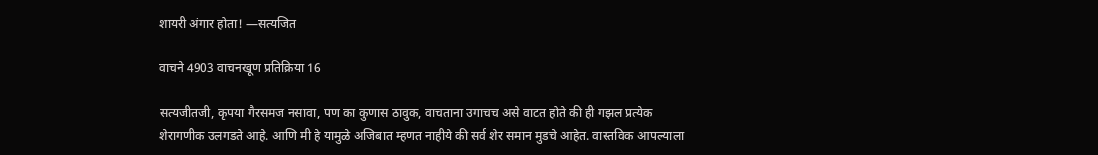शायरी अंगार होता! —सत्यजित

वाचने 4903 वाचनखूण प्रतिक्रिया 16

सत्यजीतजी, कृपया गैरसमज नसावा, पण का कुणास ठावुक, वाचताना उगाचच असे वाटत होते की ही गझल प्रत्येक शेरागणीक उलगडते आहे. आणि मी हे यामुळे अजिबात म्हणत नाहीये की सर्व शेर समान मुडचे आहेत. वास्तविक आपल्याला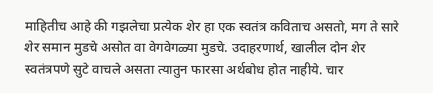माहितीच आहे की गझलेचा प्रत्येक शेर हा एक स्वतंत्र कविताच असतो, मग ते सारे शेर समान मुडचे असोत वा वेगवेगळ्या मुडचे. उदाहरणार्थ, खालील दोन शेर स्वतंत्रपणे सुटे वाचले असता त्यातुन फारसा अर्थबोध होत नाहीये. चार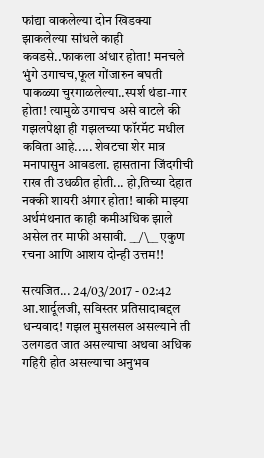फांद्या वाकलेल्या दोन खिडक्या झाकलेल्या सांधले काही कवडसे..फाकला अंधार होता! मनचले भुंगे उगाचच,फूल गोंजारुन बघती पाकळ्या चुरगाळलेल्या..स्पर्श थंडा-गार होता! त्यामुळे उगाचच असे वाटले की गझलपेक्षा ही गझलच्या फॉरमॅट मधील कविता आहे..... शेवटचा शेर मात्र मनापासुन आवडला. हासताना जिंदगीची राख ती उधळीत होती... हो,तिच्या देहात नक्की शायरी अंगार होता! बाकी माझ्या अर्थमंथनात काही कमीअधिक झाले असेल तर माफी असावी. __/\__ एकुण रचना आणि आशय दोन्ही उत्तम!!

सत्यजित... 24/03/2017 - 02:42
आ.शार्दूलजी, सविस्तर प्रतिसादाबद्दल धन्यवाद! गझल मुसलसल असल्याने ती उलगडत जात असल्याचा अथवा अधिक गहिरी होत असल्याचा अनुभव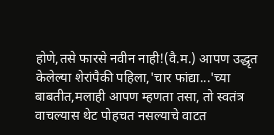होणे,तसे फारसे नवीन नाही!(वै.म.) आपण उद्धृत केलेल्या शेरांपैकी पहिला,'चार फांद्या...'च्या बाबतीत,मलाही आपण म्हणता तसा, तो स्वतंत्र वाचल्यास थेट पोहचत नसल्याचे वाटत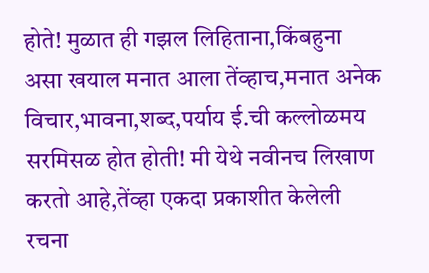होते! मुळात ही गझल लिहिताना,किंबहुना असा खयाल मनात आला तेंव्हाच,मनात अनेक विचार,भावना,शब्द,पर्याय ई.ची कल्लोळमय सरमिसळ होत होती! मी येथे नवीनच लिखाण करतो आहे,तेंव्हा एकदा प्रकाशीत केलेली रचना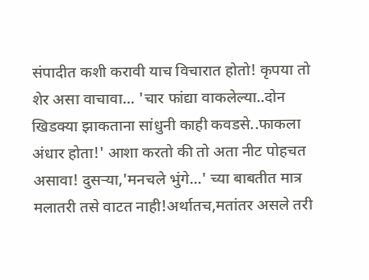संपादीत कशी करावी याच विचारात होतो! कृपया तो शेर असा वाचावा... 'चार फांद्या वाकलेल्या..दोन खिडक्या झाकताना सांधुनी काही कवडसे..फाकला अंधार होता!' आशा करतो की तो अता नीट पोहचत असावा! दुसऱ्या,'मनचले भुंगे...' च्या बाबतीत मात्र मलातरी तसे वाटत नाही!अर्थातच,मतांतर असले तरी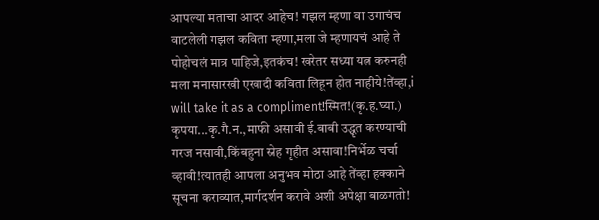आपल्या मताचा आदर आहेच! गझल म्हणा वा उगाचंच वाटलेली गझल कविता म्हणा,मला जे म्हणायचं आहे ते पोहोचलं मात्र पाहिजे,इतकंच! खरेतर सध्या यत्न करुनही मला मनासारखी एखादी कविता लिहून होत नाहीये!तेंव्हा,i will take it as a compliment!स्मित!(कृ.ह.घ्या.) कृपया...कृ.गै.न.,माफी असावी ई.बाबी उद्धृत करण्याची गरज नसावी,किंबहुना स्नेह गृहीत असावा!निर्भेळ चर्चा व्हावी!त्यातही आपला अनुभव मोठा आहे तेंव्हा हक्काने सूचना कराव्यात,मार्गदर्शन करावे अशी अपेक्षा बाळगतो!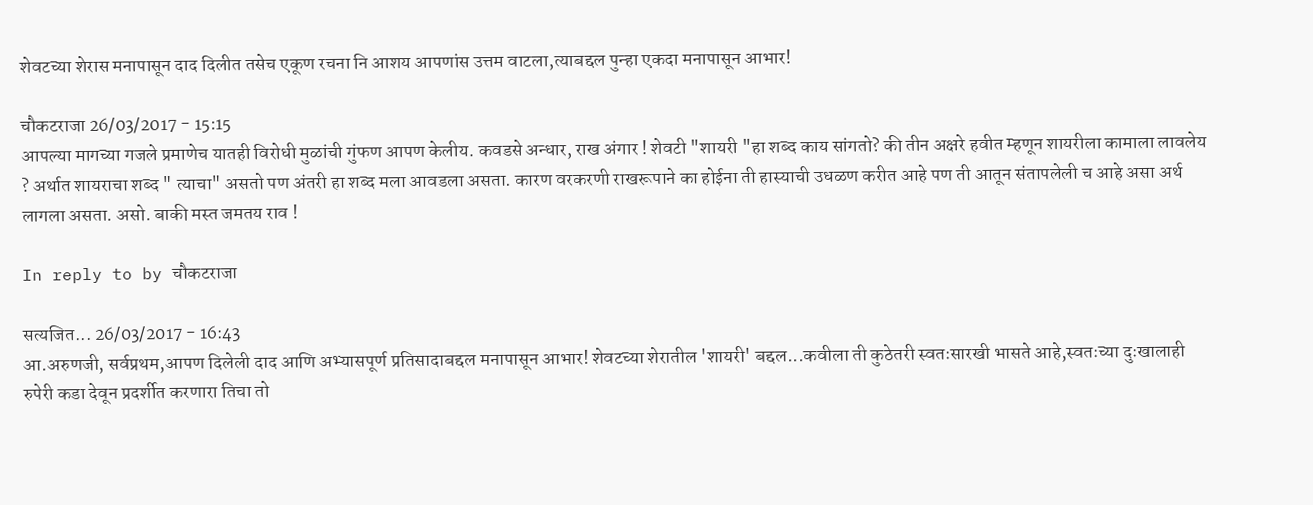शेवटच्या शेरास मनापासून दाद दिलीत तसेच एकूण रचना नि आशय आपणांस उत्तम वाटला,त्याबद्दल पुन्हा एकदा मनापासून आभार!

चौकटराजा 26/03/2017 - 15:15
आपल्या मागच्या गजले प्रमाणेच यातही विरोधी मुळांची गुंफण आपण केलीय. कवडसे अन्धार, राख अंगार ! शेवटी "शायरी "हा शब्द काय सांगतो? की तीन अक्षरे हवीत म्हणून शायरीला कामाला लावलेय ? अर्थात शायराचा शब्द " त्याचा" असतो पण अंतरी हा शब्द मला आवडला असता. कारण वरकरणी राखरूपाने का होईना ती हास्याची उधळण करीत आहे पण ती आतून संतापलेली च आहे असा अर्थ लागला असता. असो. बाकी मस्त जमतय राव !

In reply to by चौकटराजा

सत्यजित... 26/03/2017 - 16:43
आ.अरुणजी, सर्वप्रथम,आपण दिलेली दाद आणि अभ्यासपूर्ण प्रतिसादाबद्दल मनापासून आभार! शेवटच्या शेरातील 'शायरी' बद्दल...कवीला ती कुठेतरी स्वतःसारखी भासते आहे,स्वतःच्या दुःखालाही रुपेरी कडा देवून प्रदर्शीत करणारा तिचा तो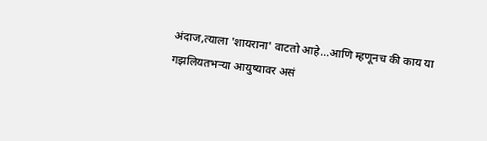अंदाज,त्याला 'शायराना' वाटतो आहे...आणि म्हणूनच की काय या गझलियतभऱ्या आयुष्यावर असं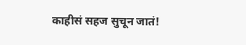काहीसं सहज सुचून जातं!